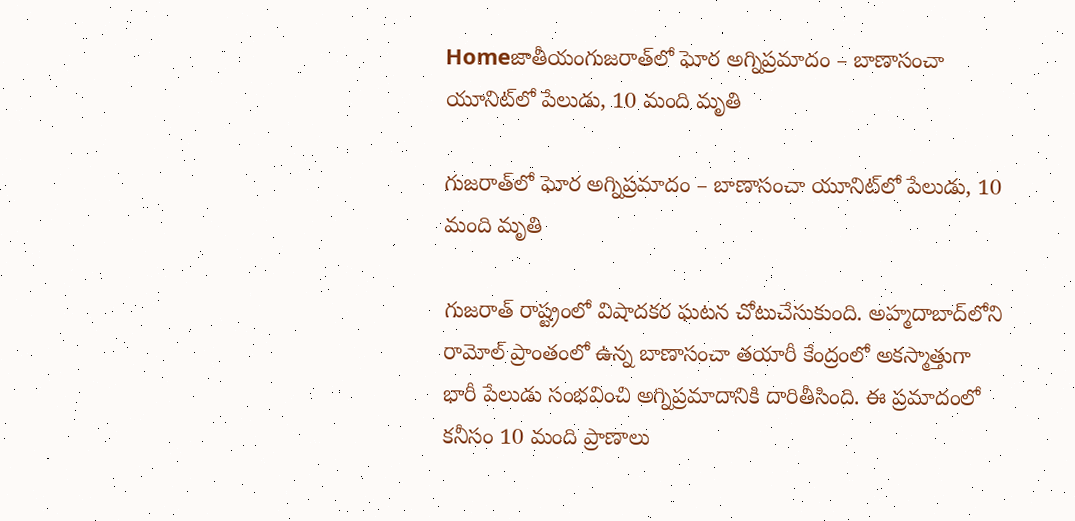Homeజాతీయంగుజరాత్‌లో ఘోర అగ్నిప్రమాదం – బాణాసంచా యూనిట్‌లో పేలుడు, 10 మంది మృతి

గుజరాత్‌లో ఘోర అగ్నిప్రమాదం – బాణాసంచా యూనిట్‌లో పేలుడు, 10 మంది మృతి

గుజరాత్ రాష్ట్రంలో విషాదకర ఘటన చోటుచేసుకుంది. అహ్మదాబాద్‌లోని రామోల్ ప్రాంతంలో ఉన్న బాణాసంచా తయారీ కేంద్రంలో అకస్మాత్తుగా భారీ పేలుడు సంభవించి అగ్నిప్రమాదానికి దారితీసింది. ఈ ప్రమాదంలో కనీసం 10 మంది ప్రాణాలు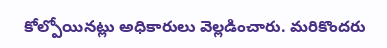కోల్పోయినట్లు అధికారులు వెల్లడించారు. మరికొందరు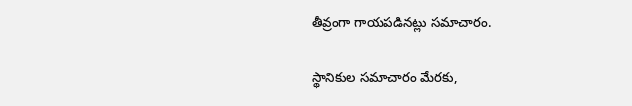తీవ్రంగా గాయపడినట్లు సమాచారం.

స్థానికుల సమాచారం మేరకు,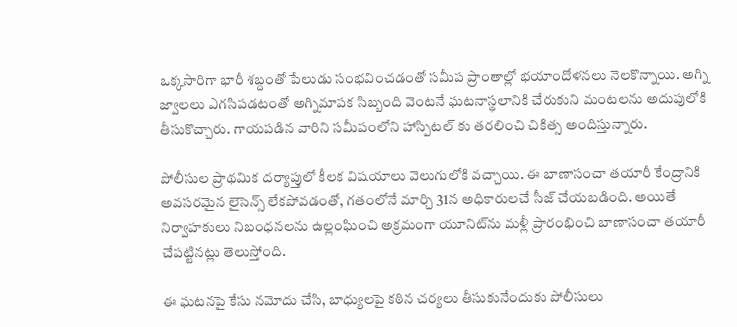ఒక్కసారిగా భారీ శబ్దంతో పేలుడు సంభవించడంతో సమీప ప్రాంతాల్లో భయాందోళనలు నెలకొన్నాయి. అగ్ని జ్వాలలు ఎగసిపడటంతో అగ్నిమాపక సిబ్బంది వెంటనే ఘటనాస్థలానికి చేరుకుని మంటలను అదుపులోకి తీసుకొచ్చారు. గాయపడిన వారిని సమీపంలోని హాస్పిటల్ కు తరలించి చికిత్స అందిస్తున్నారు.

పోలీసుల ప్రాథమిక దర్యాప్తులో కీలక విషయాలు వెలుగులోకి వచ్చాయి. ఈ బాణాసంచా తయారీ కేంద్రానికి అవసరమైన లైసెన్స్ లేకపోవడంతో, గతంలోనే మార్చి 31న అధికారులచే సీజ్ చేయబడింది. అయితే నిర్వాహకులు నిబంధనలను ఉల్లంఘించి అక్రమంగా యూనిట్‌ను మళ్లీ ప్రారంభించి బాణాసంచా తయారీ చేపట్టినట్లు తెలుస్తోంది.

ఈ ఘటనపై కేసు నమోదు చేసి, బాధ్యులపై కఠిన చర్యలు తీసుకునేందుకు పోలీసులు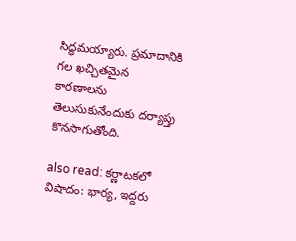సిద్ధమయ్యారు. ప్రమాదానికి గల ఖచ్చితమైన కారణాలను తెలుసుకునేందుకు దర్యాప్తు కొనసాగుతోంది.

also read: కర్ణాటకలో విషాదం: భార్య, ఇద్దరు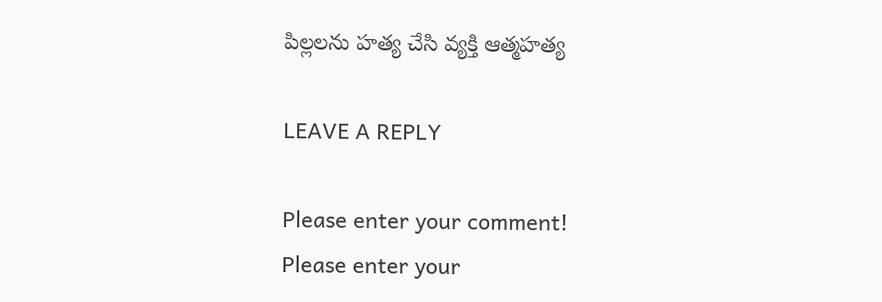పిల్లలను హత్య చేసి వ్యక్తి ఆత్మహత్య

LEAVE A REPLY

Please enter your comment!
Please enter your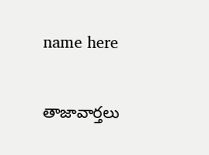name here

తాజావార్తలు